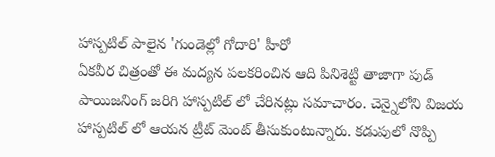హాస్పటిల్ పాలైన 'గుండెల్లో గోదారి' హీరో
ఏకవీర చిత్రంతో ఈ మద్యన పలకరించిన ఆది పినిశెట్టి తాజాగా పుడ్ పాయిజనింగ్ జరిగి హాస్పటిల్ లో చేరినట్లు సమాచారం. చెన్నైలోని విజయ హాస్పటిల్ లో ఆయన ట్రీట్ మెంట్ తీసుకుంటున్నారు. కడుపులో నొప్పి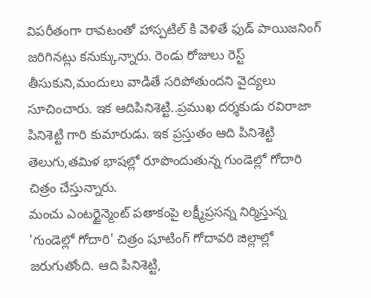విపరీతంగా రావటంతో హాస్పటిల్ కి వెళితే ఫుడ్ పాయిజనింగ్ జరిగినట్లు కనుక్కున్నారు. రెండు రోజులు రెస్ట్ తీసుకుని,మందులు వాడితే సరిపోతుందని వైద్యలు సూచించారు. ఇక ఆదిపినిశెట్టి..ప్రముఖ దర్శకుడు రవిరాజా పినిశెట్టి గారి కుమారుడు. ఇక ప్రస్తుతం ఆది పినిశెట్టి తెలుగు,తమిళ భాషల్లో రూపొందుతున్న గుండెల్లో గోదారి చిత్రం చేస్తున్నారు.
మంచు ఎంటర్టైన్మెంట్ పతాకంపై లక్ష్మీప్రసన్న నిర్మిస్తున్న 'గుండెల్లో గోదారి' చిత్రం షూటింగ్ గోదావరి జిల్లాల్లో జరుగుతోంది. ఆది పినిశెట్టి,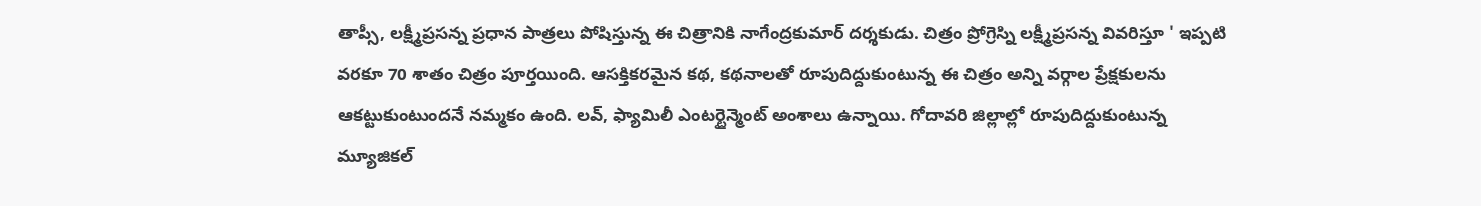తాప్సీ, లక్ష్మీప్రసన్న ప్రధాన పాత్రలు పోషిస్తున్న ఈ చిత్రానికి నాగేంద్రకుమార్ దర్శకుడు. చిత్రం ప్రోగ్రెస్ని లక్ష్మీప్రసన్న వివరిస్తూ ' ఇప్పటి వరకూ 70 శాతం చిత్రం పూర్తయింది. ఆసక్తికరమైన కథ, కథనాలతో రూపుదిద్దుకుంటున్న ఈ చిత్రం అన్ని వర్గాల ప్రేక్షకులను ఆకట్టుకుంటుందనే నమ్మకం ఉంది. లవ్, ఫ్యామిలీ ఎంటర్టైన్మెంట్ అంశాలు ఉన్నాయి. గోదావరి జిల్లాల్లో రూపుదిద్దుకుంటున్న మ్యూజికల్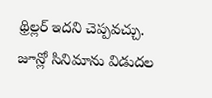థ్రిల్లర్ ఇదని చెప్పవచ్చు. జూన్లో సినిమాను విడుదల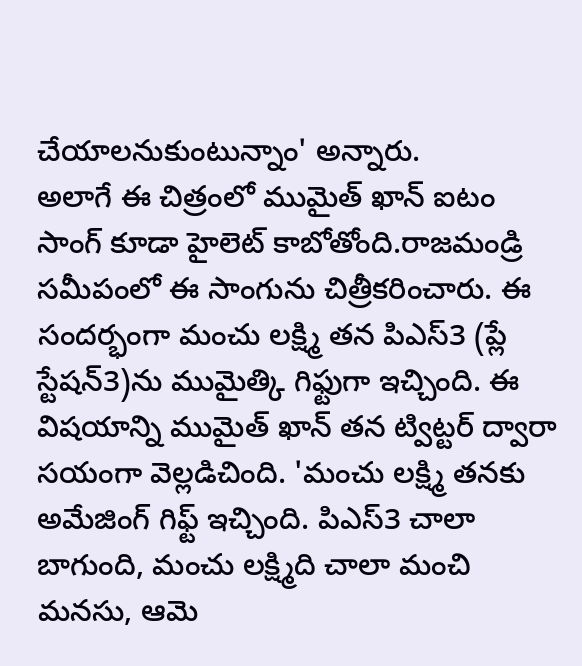చేయాలనుకుంటున్నాం' అన్నారు.
అలాగే ఈ చిత్రంలో ముమైత్ ఖాన్ ఐటం సాంగ్ కూడా హైలెట్ కాబోతోంది.రాజమండ్రి సమీపంలో ఈ సాంగును చిత్రీకరించారు. ఈ సందర్భంగా మంచు లక్ష్మి తన పిఎస్3 (ప్లే స్టేషన్3)ను ముమైత్కి గిఫ్టుగా ఇచ్చింది. ఈ విషయాన్ని ముమైత్ ఖాన్ తన ట్విట్టర్ ద్వారా సయంగా వెల్లడిచింది. 'మంచు లక్ష్మి తనకు అమేజింగ్ గిఫ్ట్ ఇచ్చింది. పిఎస్3 చాలా బాగుంది, మంచు లక్ష్మిది చాలా మంచి మనసు, ఆమె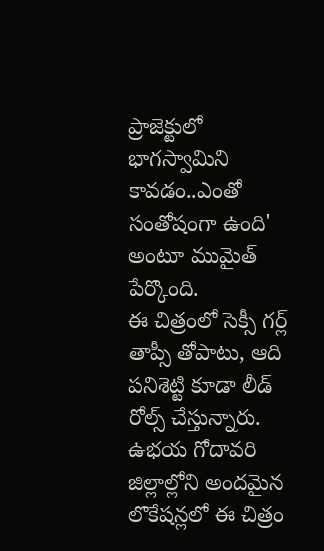ప్రాజెక్టులో భాగస్వామిని కావడం..ఎంతో సంతోషంగా ఉంది' అంటూ ముమైత్ పేర్కొంది.
ఈ చిత్రంలో సెక్సీ గర్ల్ తాప్సీ తోపాటు, ఆది పనిశెట్టి కూడా లీడ్ రోల్స్ చేస్తున్నారు. ఉభయ గోదావరి జిల్లాల్లోని అందమైన లొకేషన్లలో ఈ చిత్రం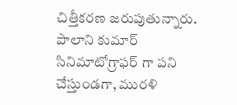చిత్తీకరణ జరుపుతున్నారు. పాలాని కుమార్ సినిమాటోగ్రాఫర్ గా పని చేస్తుండగా, మురళి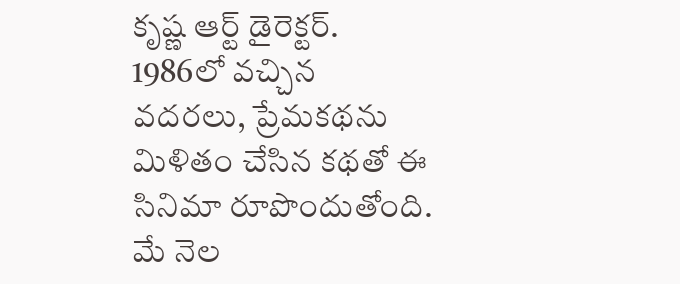కృష్ణ ఆర్ట్ డైరెక్టర్. 1986లో వచ్చిన వదరలు, ప్రేమకథను మిళితం చేసిన కథతో ఈ సినిమా రూపొందుతోంది. మే నెల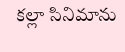కల్లా సినిమాను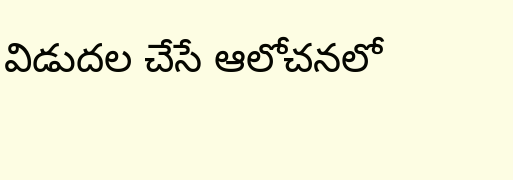విడుదల చేసే ఆలోచనలో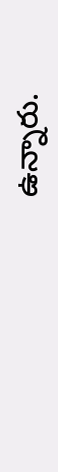ఉన్నారు.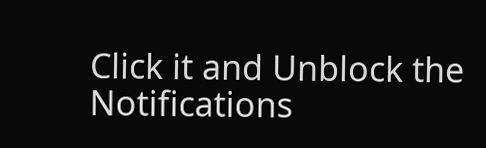Click it and Unblock the Notifications